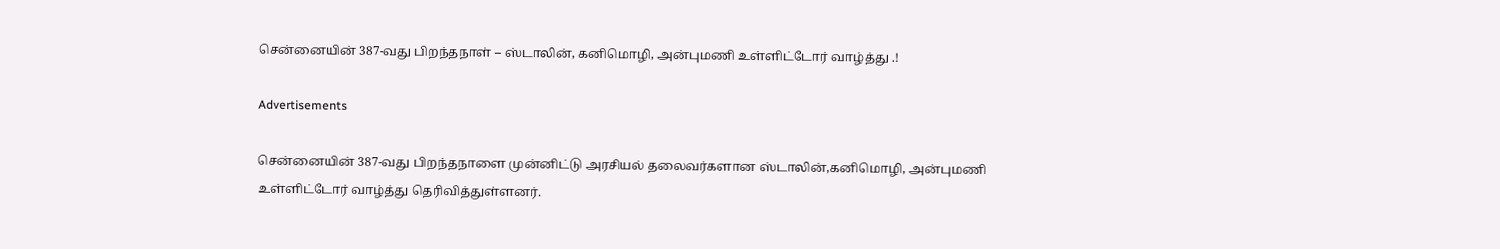சென்னையின் 387-வது பிறந்தநாள் – ஸ்டாலின், கனிமொழி, அன்புமணி உள்ளிட்டோர் வாழ்த்து .!

Advertisements

சென்னையின் 387-வது பிறந்தநாளை முன்னிட்டு அரசியல் தலைவர்களான ஸ்டாலின்,கனிமொழி, அன்புமணி உள்ளிட்டோர் வாழ்த்து தெரிவித்துள்ளனர்.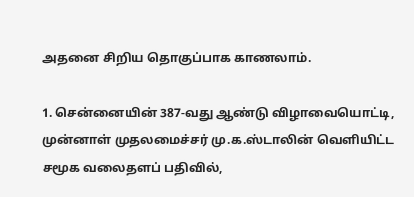அதனை சிறிய தொகுப்பாக காணலாம்.

1. சென்னையின் 387-வது ஆண்டு விழாவையொட்டி, முன்னாள் முதலமைச்சர் மு.க.ஸ்டாலின் வெளியிட்ட சமூக வலைதளப் பதிவில்,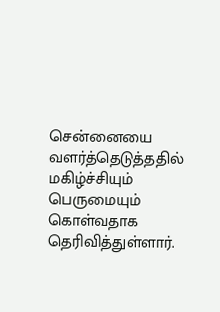சென்னையை வளர்த்தெடுத்ததில் மகிழ்ச்சியும் பெருமையும் கொள்வதாக தெரிவித்துள்ளார்.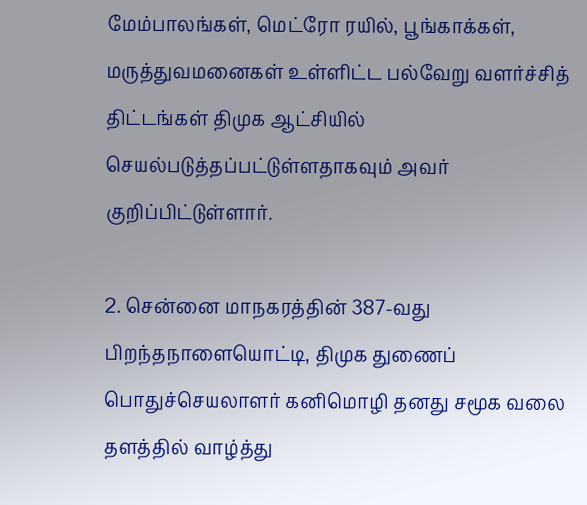மேம்பாலங்கள், மெட்ரோ ரயில், பூங்காக்கள், மருத்துவமனைகள் உள்ளிட்ட பல்வேறு வளர்ச்சித் திட்டங்கள் திமுக ஆட்சியில் செயல்படுத்தப்பட்டுள்ளதாகவும் அவர் குறிப்பிட்டுள்ளார்.

2. சென்னை மாநகரத்தின் 387-வது பிறந்தநாளையொட்டி, திமுக துணைப் பொதுச்செயலாளர் கனிமொழி தனது சமூக வலை தளத்தில் வாழ்த்து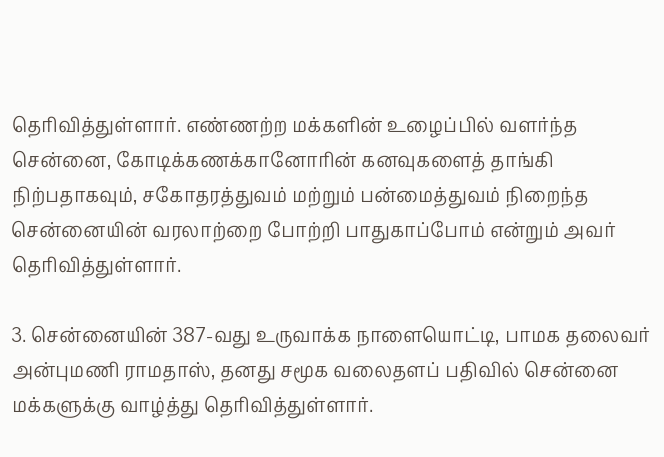தெரிவித்துள்ளார். எண்ணற்ற மக்களின் உழைப்பில் வளர்ந்த சென்னை, கோடிக்கணக்கானோரின் கனவுகளைத் தாங்கி நிற்பதாகவும், சகோதரத்துவம் மற்றும் பன்மைத்துவம் நிறைந்த சென்னையின் வரலாற்றை போற்றி பாதுகாப்போம் என்றும் அவர் தெரிவித்துள்ளார்.

3. சென்னையின் 387-வது உருவாக்க நாளையொட்டி, பாமக தலைவர் அன்புமணி ராமதாஸ், தனது சமூக வலைதளப் பதிவில் சென்னை மக்களுக்கு வாழ்த்து தெரிவித்துள்ளார்.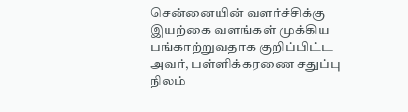சென்னையின் வளர்ச்சிக்கு இயற்கை வளங்கள் முக்கிய பங்காற்றுவதாக குறிப்பிட்ட அவர், பள்ளிக்கரணை சதுப்பு நிலம்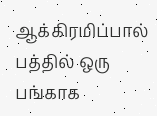ஆக்கிரமிப்பால் பத்தில் ஒரு பங்காக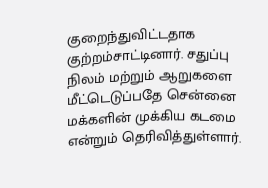குறைந்துவிட்டதாக குற்றம்சாட்டினார். சதுப்பு நிலம் மற்றும் ஆறுகளை மீட்டெடுப்பதே சென்னை மக்களின் முக்கிய கடமை என்றும் தெரிவித்துள்ளார்.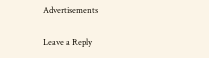Advertisements

Leave a Reply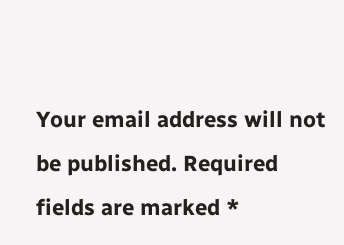Your email address will not be published. Required fields are marked *